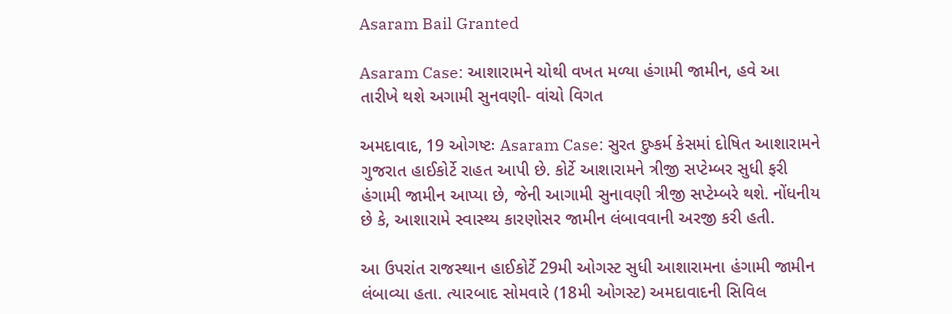Asaram Bail Granted

Asaram Case: આશારામને ચોથી વખત મળ્યા હંગામી જામીન, હવે આ તારીખે થશે અગામી સુનવણી- વાંચો વિગત

અમદાવાદ, 19 ઓગષ્ટઃ Asaram Case: સુરત દુષ્કર્મ કેસમાં દોષિત આશારામને ગુજરાત હાઈકોર્ટે રાહત આપી છે. કોર્ટે આશારામને ત્રીજી સપ્ટેમ્બર સુધી ફરી હંગામી જામીન આપ્યા છે, જેની આગામી સુનાવણી ત્રીજી સપ્ટેમ્બરે થશે. નોંધનીય છે કે, આશારામે સ્વાસ્થ્ય કારણોસર જામીન લંબાવવાની અરજી કરી હતી.

આ ઉપરાંત રાજસ્થાન હાઈકોર્ટે 29મી ઓગસ્ટ સુધી આશારામના હંગામી જામીન લંબાવ્યા હતા. ત્યારબાદ સોમવારે (18મી ઓગસ્ટ) અમદાવાદની સિવિલ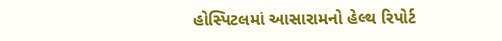હોસ્પિટલમાં આસારામનો હેલ્થ રિપોર્ટ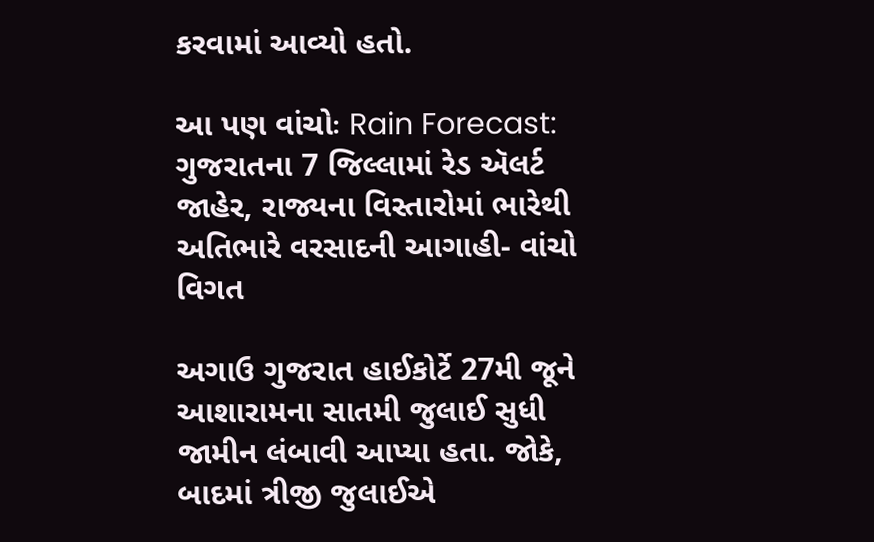કરવામાં આવ્યો હતો.

આ પણ વાંચોઃ Rain Forecast: ગુજરાતના 7 જિલ્લામાં રેડ ઍલર્ટ જાહેર, રાજ્યના વિસ્તારોમાં ભારેથી અતિભારે વરસાદની આગાહી- વાંચો વિગત

અગાઉ ગુજરાત હાઈકોર્ટે 27મી જૂને આશારામના સાતમી જુલાઈ સુધી જામીન લંબાવી આપ્યા હતા. જોકે, બાદમાં ત્રીજી જુલાઈએ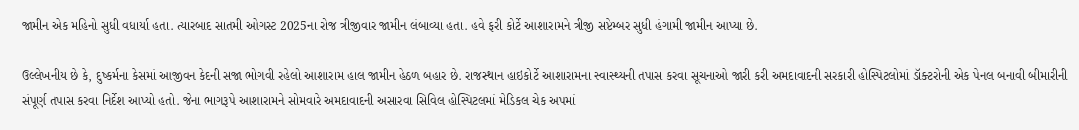જામીન એક મહિનો સુધી વધાર્યા હતા. ત્યારબાદ સાતમી ઓગસ્ટ 2025ના રોજ ત્રીજીવાર જામીન લંબાવ્યા હતા. હવે ફરી કોર્ટે આશારામને ત્રીજી સપ્ટેમ્બર સુધી હંગામી જામીન આપ્યા છે.

ઉલ્લેખનીય છે કે, દુષ્કર્મના કેસમાં આજીવન કેદની સજા ભોગવી રહેલો આશારામ હાલ જામીન હેઠળ બહાર છે. રાજસ્થાન હાઇકોર્ટે આશારામના સ્વાસ્થ્યની તપાસ કરવા સૂચનાઓ જારી કરી અમદાવાદની સરકારી હોસ્પિટલોમાં ડૉક્ટરોની એક પેનલ બનાવી બીમારીની સંપૂર્ણ તપાસ કરવા નિર્દેશ આપ્યો હતો. જેના ભાગરૂપે આશારામને સોમવારે અમદાવાદની અસારવા સિવિલ હોસ્પિટલમાં મેડિકલ ચેક અપમાં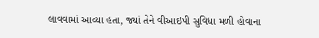લાવવામાં આવ્યા હતા, જ્યાં તેને વીઆઇપી સુવિધા મળી હોવાના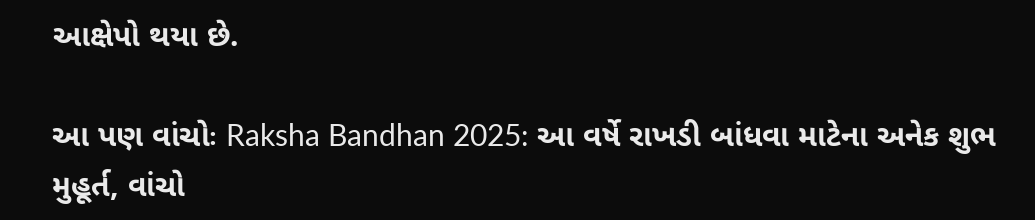આક્ષેપો થયા છે.

આ પણ વાંચોઃ Raksha Bandhan 2025: આ વર્ષે રાખડી બાંધવા માટેના અનેક શુભ મુહૂર્ત, વાંચો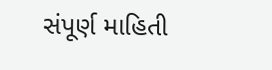સંપૂર્ણ માહિતી